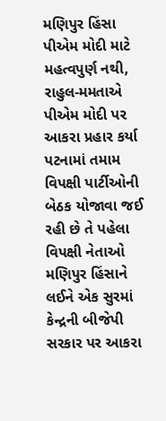મણિપુર હિંસા પીએમ મોદી માટે મહત્વપુર્ણ નથી, રાહુલ-મમતાએ પીએમ મોદી પર આકરા પ્રહાર કર્યા
પટનામાં તમામ વિપક્ષી પાર્ટીઓની બેઠક યોજાવા જઈ રહી છે તે પહેલા વિપક્ષી નેતાઓ મણિપુર હિંસાને લઈને એક સુરમાં કેન્દ્રની બીજેપી સરકાર પર આકરા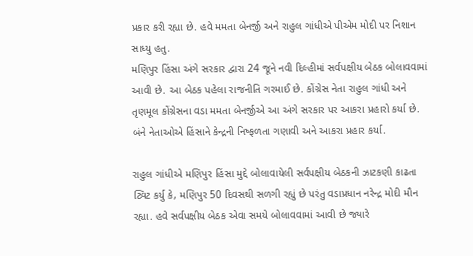પ્રકાર કરી રહ્યા છે. હવે મમતા બેનર્જી અને રાહુલ ગાંધીએ પીએમ મોદી પર નિશાન સાધ્યુ હતુ.
મણિપુર હિંસા અંગે સરકાર દ્વારા 24 જૂને નવી દિલ્હીમાં સર્વપક્ષીય બેઠક બોલાવવામાં આવી છે. આ બેઠક પહેલા રાજનીતિ ગરમાઈ છે. કોંગ્રેસ નેતા રાહુલ ગાંધી અને તૃણમૂલ કોંગ્રેસના વડા મમતા બેનર્જીએ આ અંગે સરકાર પર આકરા પ્રહારો કર્યા છે. બંને નેતાઓએ હિંસાને કેન્દ્રની નિષ્ફળતા ગણાવી અને આકરા પ્રહાર કર્યા.

રાહુલ ગાંધીએ મણિપુર હિંસા મુદ્દે બોલાવાયેલી સર્વપક્ષીય બેઠકની ઝાટકણી કાઢતા ટ્વિટ કર્યુ કે, મણિપુર 50 દિવસથી સળગી રહ્યું છે પરંતુ વડાપ્રધાન નરેન્દ્ર મોદી મૌન રહ્યા. હવે સર્વપક્ષીય બેઠક એવા સમયે બોલાવવામાં આવી છે જ્યારે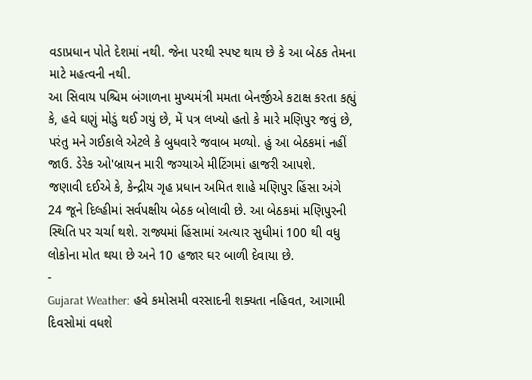વડાપ્રધાન પોતે દેશમાં નથી. જેના પરથી સ્પષ્ટ થાય છે કે આ બેઠક તેમના માટે મહત્વની નથી.
આ સિવાય પશ્ચિમ બંગાળના મુખ્યમંત્રી મમતા બેનર્જીએ કટાક્ષ કરતા કહ્યું કે, હવે ઘણું મોડું થઈ ગયું છે, મેં પત્ર લખ્યો હતો કે મારે મણિપુર જવું છે, પરંતુ મને ગઈકાલે એટલે કે બુધવારે જવાબ મળ્યો. હું આ બેઠકમાં નહીં જાઉ. ડેરેક ઓ'બ્રાયન મારી જગ્યાએ મીટિંગમાં હાજરી આપશે.
જણાવી દઈએ કે, કેન્દ્રીય ગૃહ પ્રધાન અમિત શાહે મણિપુર હિંસા અંગે 24 જૂને દિલ્હીમાં સર્વપક્ષીય બેઠક બોલાવી છે. આ બેઠકમાં મણિપુરની સ્થિતિ પર ચર્ચા થશે. રાજ્યમાં હિંસામાં અત્યાર સુધીમાં 100 થી વધુ લોકોના મોત થયા છે અને 10 હજાર ઘર બાળી દેવાયા છે.
-
Gujarat Weather: હવે કમોસમી વરસાદની શક્યતા નહિવત, આગામી દિવસોમાં વધશે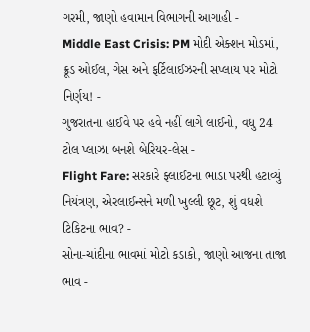ગરમી, જાણો હવામાન વિભાગની આગાહી -
Middle East Crisis: PM મોદી એક્શન મોડમાં, ક્રૂડ ઓઈલ, ગેસ અને ફર્ટિલાઈઝરની સપ્લાય પર મોટો નિર્ણય! -
ગુજરાતના હાઈવે પર હવે નહીં લાગે લાઈનો, વધુ 24 ટોલ પ્લાઝા બનશે બેરિયર-લેસ -
Flight Fare: સરકારે ફ્લાઈટના ભાડા પરથી હટાવ્યું નિયંત્રણ, એરલાઈન્સને મળી ખુલ્લી છૂટ, શું વધશે ટિકિટના ભાવ? -
સોના-ચાંદીના ભાવમાં મોટો કડાકો, જાણો આજના તાજા ભાવ -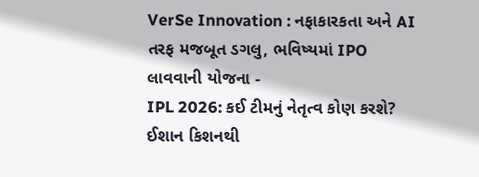VerSe Innovation : નફાકારકતા અને AI તરફ મજબૂત ડગલુ, ભવિષ્યમાં IPO લાવવાની યોજના -
IPL 2026: કઈ ટીમનું નેતૃત્વ કોણ કરશે? ઈશાન કિશનથી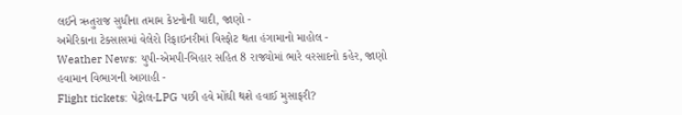લઈને ઋતુરાજ સુધીના તમામ કેપ્ટનોની યાદી, જાણો -
અમેરિકાના ટેક્સાસમાં વેલેરો રિફાઇનરીમાં વિસ્ફોટ થતા હંગામાનો માહોલ -
Weather News: યુપી-એમપી-બિહાર સહિત 8 રાજ્યોમાં ભારે વરસાદનો કહેર, જાણો હવામાન વિભાગની આગાહી -
Flight tickets: પેટ્રોલ-LPG પછી હવે મોંઘી થશે હવાઈ મુસાફરી?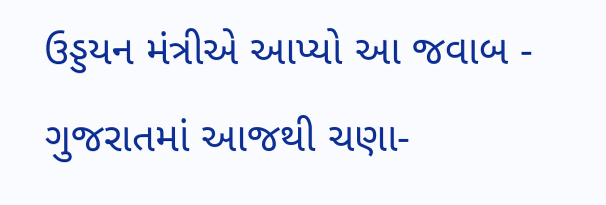ઉડ્ડયન મંત્રીએ આપ્યો આ જવાબ -
ગુજરાતમાં આજથી ચણા-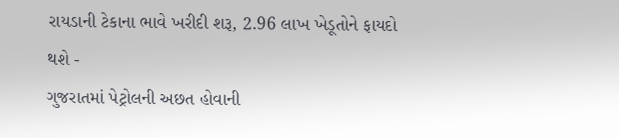રાયડાની ટેકાના ભાવે ખરીદી શરૂ, 2.96 લાખ ખેડૂતોને ફાયદો થશે -
ગુજરાતમાં પેટ્રોલની અછત હોવાની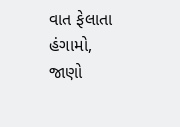વાત ફેલાતા હંગામો, જાણો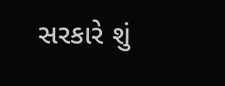સરકારે શું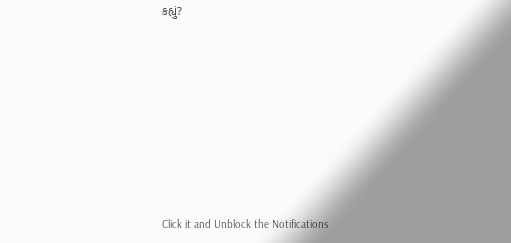કહ્યું?










Click it and Unblock the Notifications